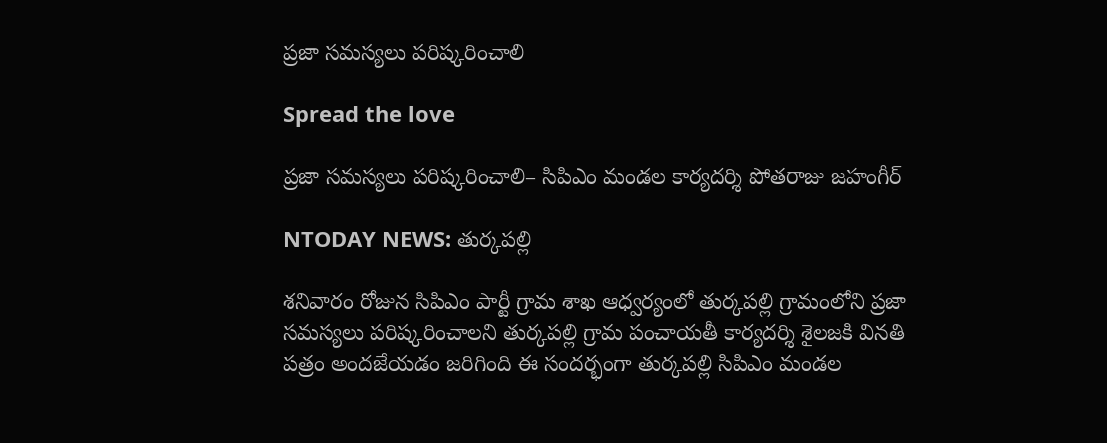ప్రజా సమస్యలు పరిష్కరించాలి

Spread the love

ప్రజా సమస్యలు పరిష్కరించాలి– సిపిఎం మండల కార్యదర్శి పోతరాజు జహంగీర్

NTODAY NEWS: తుర్కపల్లి

శనివారం రోజున సిపిఎం పార్టీ గ్రామ శాఖ ఆధ్వర్యంలో తుర్కపల్లి గ్రామంలోని ప్రజా సమస్యలు పరిష్కరించాలని తుర్కపల్లి గ్రామ పంచాయతీ కార్యదర్శి శైలజకి వినతి పత్రం అందజేయడం జరిగింది ఈ సందర్భంగా తుర్కపల్లి సిపిఎం మండల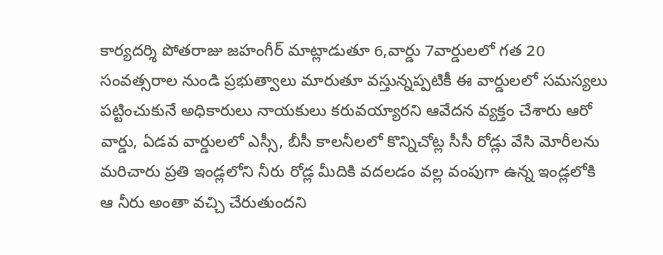కార్యదర్శి పోతరాజు జహంగీర్ మాట్లాడుతూ 6,వార్డు 7వార్డులలో గత 20 సంవత్సరాల నుండి ప్రభుత్వాలు మారుతూ వస్తున్నప్పటికీ ఈ వార్డులలో సమస్యలు పట్టించుకునే అధికారులు నాయకులు కరువయ్యారని ఆవేదన వ్యక్తం చేశారు ఆరో వార్డు, ఏడవ వార్డులలో ఎస్సీ, బీసీ కాలనీలలో కొన్నిచోట్ల సీసీ రోడ్లు వేసి మోరీలను మరిచారు ప్రతి ఇండ్లలోని నీరు రోడ్ల మీదికి వదలడం వల్ల వంపుగా ఉన్న ఇండ్లలోకి ఆ నీరు అంతా వచ్చి చేరుతుందని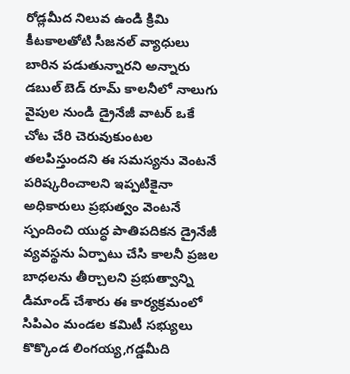రోడ్లమీద నిలువ ఉండి క్రిమి కీటకాలతోటి సీజనల్ వ్యాధులు బారిన పడుతున్నారని అన్నారు డబుల్ బెడ్ రూమ్ కాలనీలో నాలుగు వైపుల నుండి డ్రైనేజీ వాటర్ ఒకే చోట చేరి చెరువుకుంటల తలపిస్తుందని ఈ సమస్యను వెంటనే పరిష్కరించాలని ఇప్పటికైనా అధికారులు ప్రభుత్వం వెంటనే స్పందించి యుద్ధ పాతిపదికన డ్రైనేజీ వ్యవస్థను ఏర్పాటు చేసి కాలనీ ప్రజల బాధలను తీర్చాలని ప్రభుత్వాన్ని డిమాండ్ చేశారు ఈ కార్యక్రమంలో సిపిఎం మండల కమిటీ సభ్యులు కొక్కొండ లింగయ్య,గడ్డమీది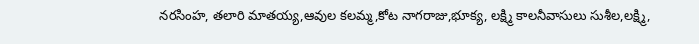నరసింహ, తలారి మాతయ్య,ఆవుల కలమ్మ,కోట నాగరాజు,భూక్య, లక్ష్మి కాలనీవాసులు సుశీల,లక్ష్మి,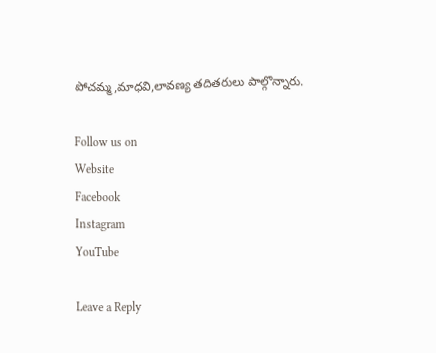పోచమ్మ,మాధవి,లావణ్య తదితరులు పాల్గొన్నారు.

Follow us on
Website
Facebook
Instagram
YouTube

Leave a Reply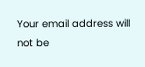Your email address will not be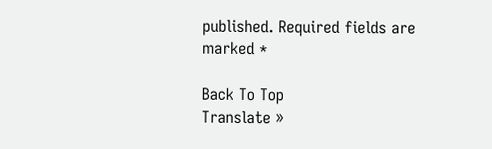published. Required fields are marked *

Back To Top
Translate »